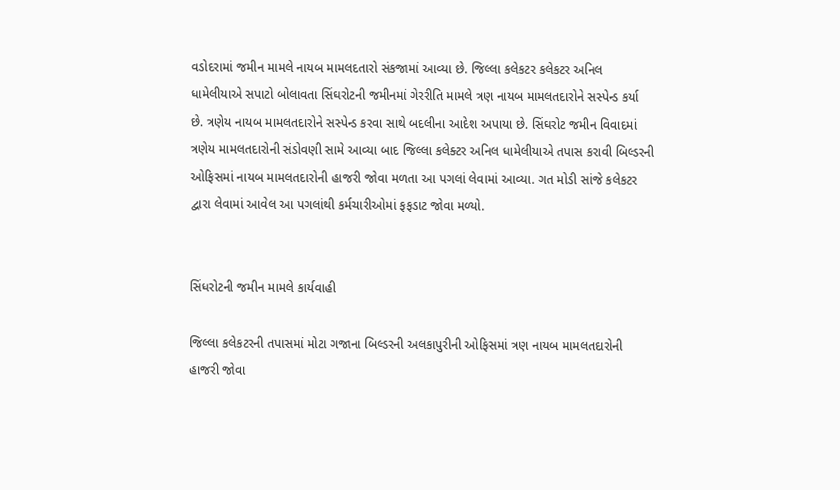વડોદરામાં જમીન મામલે નાયબ મામલદતારો સંકજામાં આવ્યા છે. જિલ્લા કલેકટર કલેકટર અનિલ ધામેલીયાએ સપાટો બોલાવતા સિંઘરોટની જમીનમાં ગેરરીતિ મામલે ત્રણ નાયબ મામલતદારોને સસ્પેન્ડ કર્યા છે. ત્રણેય નાયબ મામલતદારોને સસ્પેન્ડ કરવા સાથે બદલીના આદેશ અપાયા છે. સિંઘરોટ જમીન વિવાદમાં ત્રણેય મામલતદારોની સંડોવણી સામે આવ્યા બાદ જિલ્લા કલેક્ટર અનિલ ધામેલીયાએ તપાસ કરાવી બિલ્ડરની ઓફિસમાં નાયબ મામલતદારોની હાજરી જોવા મળતા આ પગલાં લેવામાં આવ્યા. ગત મોડી સાંજે કલેકટર દ્વારા લેવામાં આવેલ આ પગલાંથી કર્મચારીઓમાં ફફડાટ જોવા મળ્યો.


સિંધરોટની જમીન મામલે કાર્યવાહી

જિલ્લા કલેકટરની તપાસમાં મોટા ગજાના બિલ્ડરની અલકાપુરીની ઓફિસમાં ત્રણ નાયબ મામલતદારોની હાજરી જોવા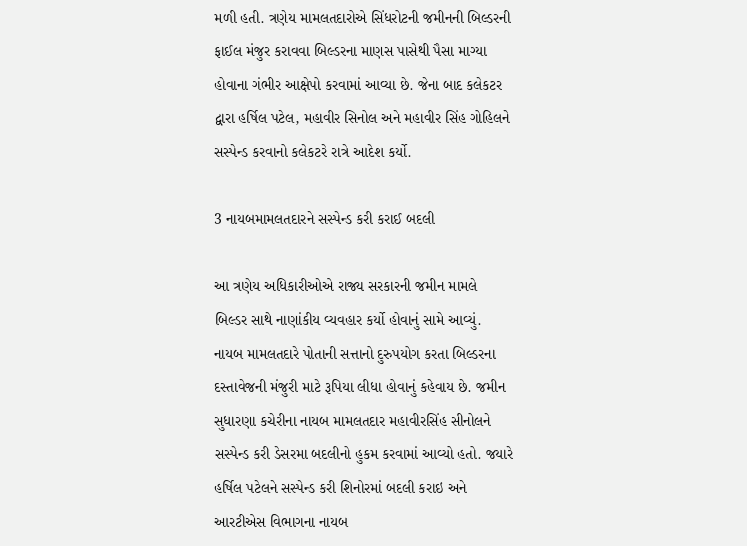મળી હતી. ત્રણેય મામલતદારોએ સિંધરોટની જમીનની બિલ્ડરની ફાઈલ મંજુર કરાવવા બિલ્ડરના માણસ પાસેથી પૈસા માગ્યા હોવાના ગંભીર આક્ષેપો કરવામાં આવ્યા છે. જેના બાદ કલેકટર દ્વારા હર્ષિલ પટેલ, મહાવીર સિનોલ અને મહાવીર સિંહ ગોહિલને સસ્પેન્ડ કરવાનો કલેકટરે રાત્રે આદેશ કર્યો.

3 નાયબમામલતદારને સસ્પેન્ડ કરી કરાઈ બદલી

આ ત્રણેય અધિકારીઓએ રાજ્ય સરકારની જમીન મામલે બિલ્ડર સાથે નાણાંકીય વ્યવહાર કર્યો હોવાનું સામે આવ્યું. નાયબ મામલતદારે પોતાની સત્તાનો દુરુપયોગ કરતા બિલ્ડરના દસ્તાવેજની મંજુરી માટે રૂપિયા લીધા હોવાનું કહેવાય છે. જમીન સુધારણા કચેરીના નાયબ મામલતદાર મહાવીરસિંહ સીનોલને સસ્પેન્ડ કરી ડેસરમા બદલીનો હુકમ કરવામાં આવ્યો હતો. જયારે હર્ષિલ પટેલને સસ્પેન્ડ કરી શિનોરમાં બદલી કરાઇ અને આરટીએસ વિભાગના નાયબ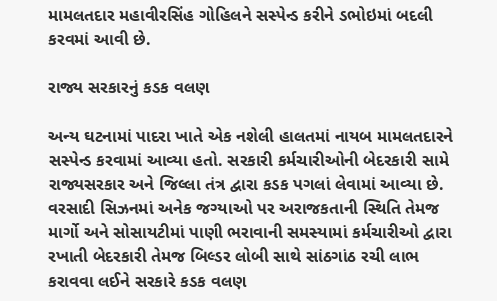મામલતદાર મહાવીરસિંહ ગોહિલને સસ્પેન્ડ કરીને ડભોઇમાં બદલી કરવમાં આવી છે.

રાજ્ય સરકારનું કડક વલણ

અન્ય ઘટનામાં પાદરા ખાતે એક નશેલી હાલતમાં નાયબ મામલતદારને સસ્પેન્ડ કરવામાં આવ્યા હતો. સરકારી કર્મચારીઓની બેદરકારી સામે રાજ્યસરકાર અને જિલ્લા તંત્ર દ્વારા કડક પગલાં લેવામાં આવ્યા છે. વરસાદી સિઝનમાં અનેક જગ્યાઓ પર અરાજકતાની સ્થિતિ તેમજ માર્ગો અને સોસાયટીમાં પાણી ભરાવાની સમસ્યામાં કર્મચારીઓ દ્વારા રખાતી બેદરકારી તેમજ બિલ્ડર લોબી સાથે સાંઠગાંઠ રચી લાભ કરાવવા લઈને સરકારે કડક વલણ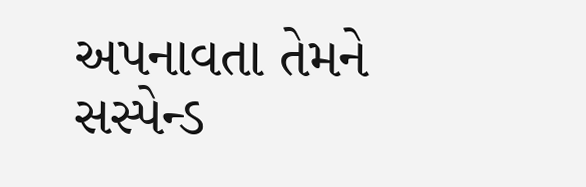અપનાવતા તેમને સસ્પેન્ડ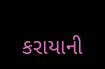કરાયાની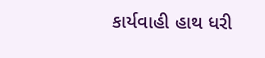કાર્યવાહી હાથ ધરી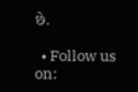છે.

  • Follow us on: